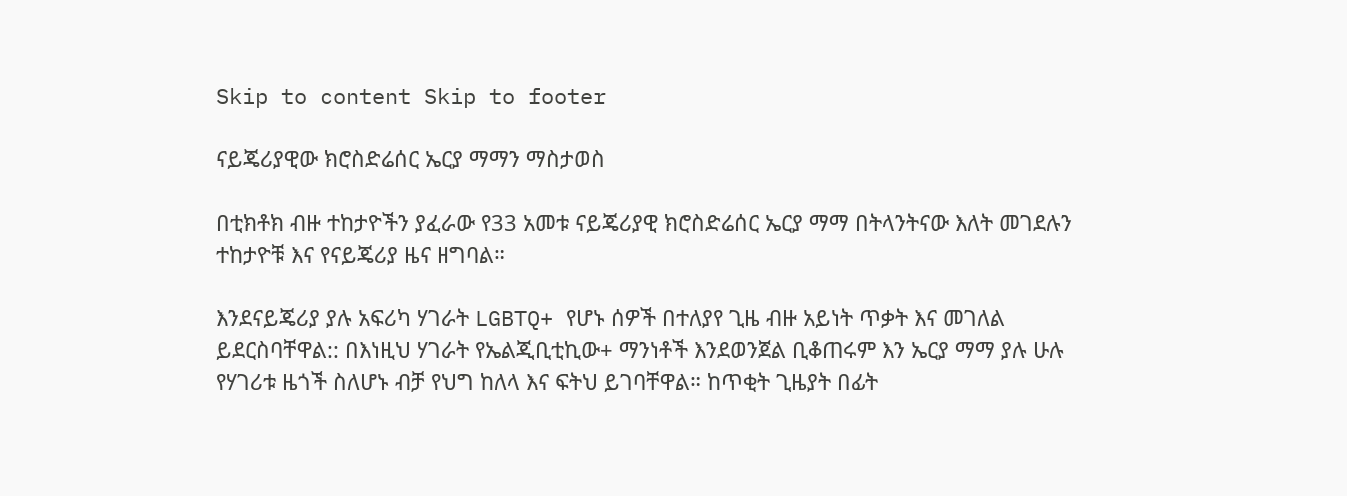Skip to content Skip to footer

ናይጄሪያዊው ክሮስድሬሰር ኤርያ ማማን ማስታወስ

በቲክቶክ ብዙ ተከታዮችን ያፈራው የ33 አመቱ ናይጄሪያዊ ክሮስድሬሰር ኤርያ ማማ በትላንትናው እለት መገደሉን ተከታዮቹ እና የናይጄሪያ ዜና ዘግባል።

እንደናይጄሪያ ያሉ አፍሪካ ሃገራት LGBTQ+ የሆኑ ሰዎች በተለያየ ጊዜ ብዙ አይነት ጥቃት እና መገለል  ይደርስባቸዋል:: በእነዚህ ሃገራት የኤልጂቢቲኪው+ ማንነቶች እንደወንጀል ቢቆጠሩም እን ኤርያ ማማ ያሉ ሁሉ የሃገሪቱ ዜጎች ስለሆኑ ብቻ የህግ ከለላ እና ፍትህ ይገባቸዋል። ከጥቂት ጊዜያት በፊት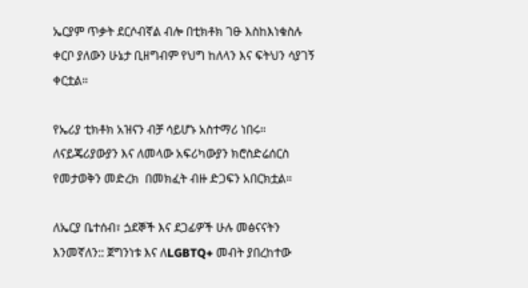ኤርያም ጥቃት ደርሶብኛል ብሎ በቲክቶክ ገፁ እስከእነቁስሉ ቀርቦ ያለውን ሁኔታ ቢዘግብም የህግ ከለላን እና ፍትህን ሳያገኝ ቀርቷል።

የኤሪያ ቲክቶክ አዝናን ብቻ ሳይሆኑ አስተማሪ ነበሩ።  ለናይጄሪያውያን እና ለመላው አፍሪካውያን ክሮስድሬሰርስ የመታወቅን መድረክ  በመክፈት ብዙ ድጋፍን አበርክቷል።

ለኤርያ ቤተሰብ፣ ጏደኞች እና ደጋፊዎች ሁሉ መፅናናትን እንመኛለን:: ጀግንነቱ እና ለLGBTQ+ መብት ያበረከተው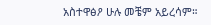አስተዋፅዖ ሁሉ መቼም አይረሳም።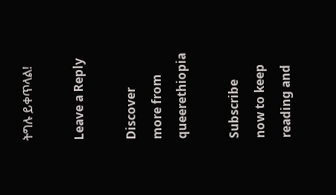ትግሉ ይቀጥላል!

Leave a Reply

Discover more from queerethiopia

Subscribe now to keep reading and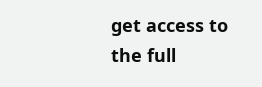get access to the full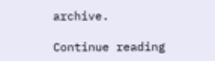archive.

Continue reading